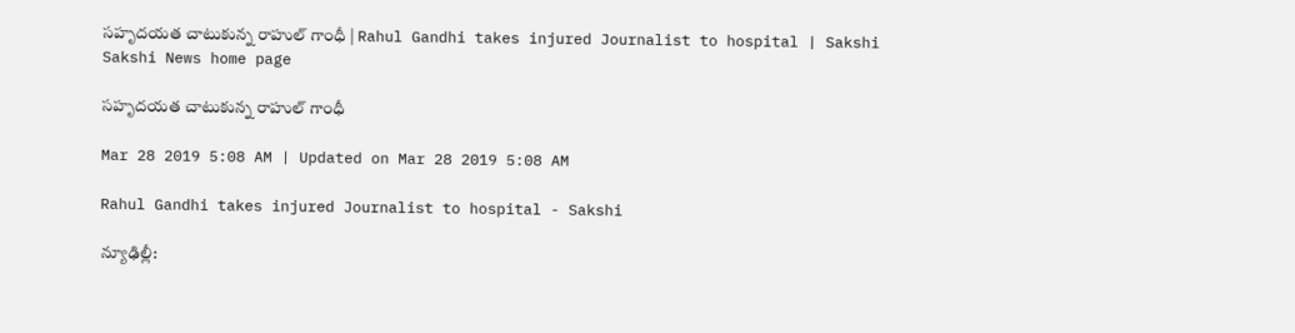సహృదయత చాటుకున్న రాహుల్‌ గాంధీ | Rahul Gandhi takes injured Journalist to hospital | Sakshi
Sakshi News home page

సహృదయత చాటుకున్న రాహుల్‌ గాంధీ

Mar 28 2019 5:08 AM | Updated on Mar 28 2019 5:08 AM

Rahul Gandhi takes injured Journalist to hospital - Sakshi

న్యూఢిల్లీ: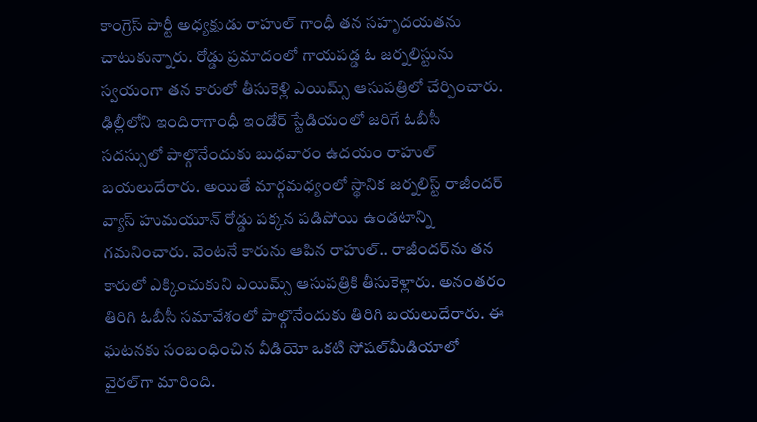కాంగ్రెస్‌ పార్టీ అధ్యక్షుడు రాహుల్‌ గాంధీ తన సహృదయతను చాటుకున్నారు. రోడ్డు ప్రమాదంలో గాయపడ్డ ఓ జర్నలిస్టును స్వయంగా తన కారులో తీసుకెళ్లి ఎయిమ్స్‌ ఆసుపత్రిలో చేర్పించారు. ఢిల్లీలోని ఇందిరాగాంధీ ఇండోర్‌ స్టేడియంలో జరిగే ఓబీసీ సదస్సులో పాల్గొనేందుకు బుధవారం ఉదయం రాహుల్‌ బయలుదేరారు. అయితే మార్గమధ్యంలో స్థానిక జర్నలిస్ట్‌ రాజీందర్‌ వ్యాస్‌ హుమయూన్‌ రోడ్డు పక్కన పడిపోయి ఉండటాన్ని గమనించారు. వెంటనే కారును ఆపిన రాహుల్‌.. రాజీందర్‌ను తన కారులో ఎక్కించుకుని ఎయిమ్స్‌ ఆసుపత్రికి తీసుకెళ్లారు. అనంతరం తిరిగి ఓబీసీ సమావేశంలో పాల్గొనేందుకు తిరిగి బయలుదేరారు. ఈ ఘటనకు సంబంధించిన వీడియో ఒకటి సోషల్‌మీడియాలో వైరల్‌గా మారింది.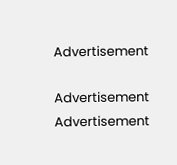Advertisement

Advertisement
Advertisement